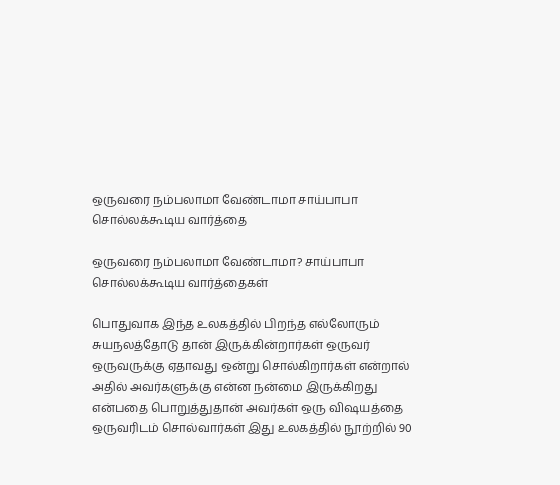ஒருவரை நம்பலாமா வேண்டாமா சாய்பாபா சொல்லக்கூடிய வார்த்தை

ஒருவரை நம்பலாமா வேண்டாமா? சாய்பாபா சொல்லக்கூடிய வார்த்தைகள்

பொதுவாக இந்த உலகத்தில் பிறந்த எல்லோரும் சுயநலத்தோடு தான் இருக்கின்றார்கள் ஒருவர் ஒருவருக்கு ஏதாவது ஒன்று சொல்கிறார்கள் என்றால் அதில் அவர்களுக்கு என்ன நன்மை இருக்கிறது என்பதை பொறுத்துதான் அவர்கள் ஒரு விஷயத்தை ஒருவரிடம் சொல்வார்கள் இது உலகத்தில் நூற்றில் 90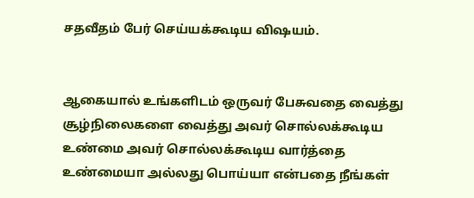சதவீதம் பேர் செய்யக்கூடிய விஷயம்.


ஆகையால் உங்களிடம் ஒருவர் பேசுவதை வைத்து சூழ்நிலைகளை வைத்து அவர் சொல்லக்கூடிய உண்மை அவர் சொல்லக்கூடிய வார்த்தை உண்மையா அல்லது பொய்யா என்பதை நீங்கள்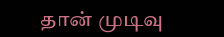தான் முடிவு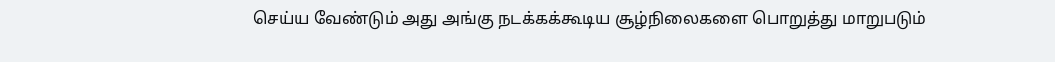செய்ய வேண்டும் அது அங்கு நடக்கக்கூடிய சூழ்நிலைகளை பொறுத்து மாறுபடும்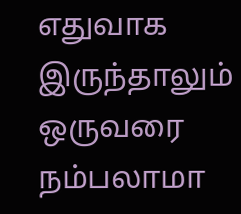எதுவாக இருந்தாலும் ஒருவரை நம்பலாமா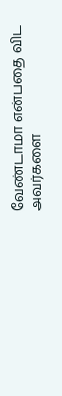வேண்டாமா என்பதை விட அவர்களை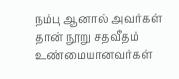நம்பு ஆனால் அவர்கள் தான் நூறு சதவீதம் உண்மையானவர்கள்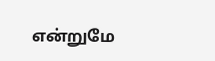என்றுமே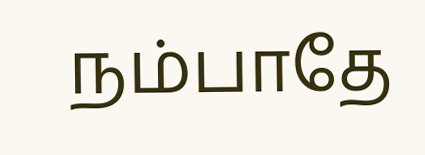நம்பாதே